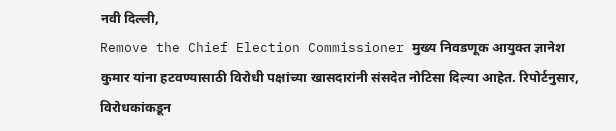नवी दिल्ली,
Remove the Chief Election Commissioner मुख्य निवडणूक आयुक्त ज्ञानेश कुमार यांना हटवण्यासाठी विरोधी पक्षांच्या खासदारांनी संसदेत नोटिसा दिल्या आहेत. रिपोर्टनुसार, विरोधकांकडून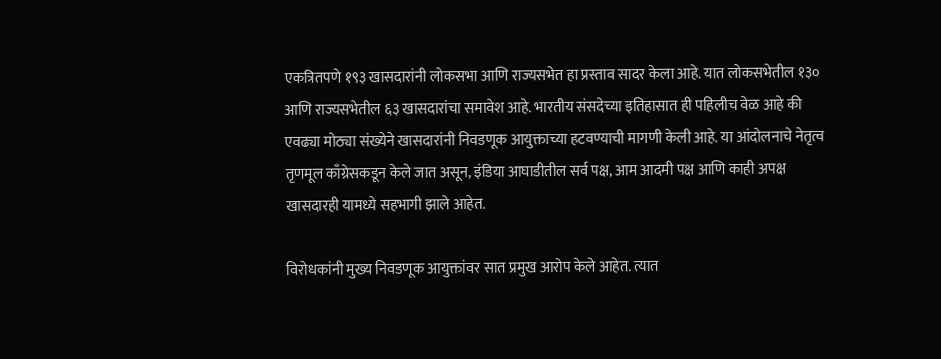एकत्रितपणे १९३ खासदारांनी लोकसभा आणि राज्यसभेत हा प्रस्ताव सादर केला आहे. यात लोकसभेतील १३० आणि राज्यसभेतील ६३ खासदारांचा समावेश आहे. भारतीय संसदेच्या इतिहासात ही पहिलीच वेळ आहे की एवढ्या मोठ्या संख्येने खासदारांनी निवडणूक आयुक्ताच्या हटवण्याची मागणी केली आहे. या आंदोलनाचे नेतृत्व तृणमूल काँग्रेसकडून केले जात असून, इंडिया आघाडीतील सर्व पक्ष, आम आदमी पक्ष आणि काही अपक्ष खासदारही यामध्ये सहभागी झाले आहेत.

विरोधकांनी मुख्य निवडणूक आयुक्तांवर सात प्रमुख आरोप केले आहेत. त्यात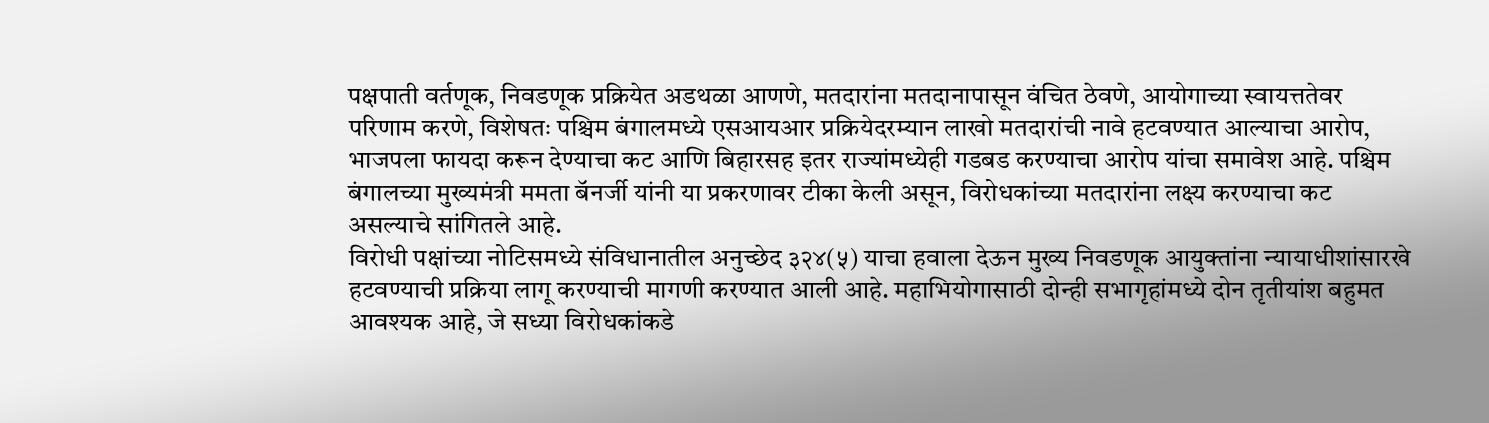पक्षपाती वर्तणूक, निवडणूक प्रक्रियेत अडथळा आणणे, मतदारांना मतदानापासून वंचित ठेवणे, आयोगाच्या स्वायत्ततेवर परिणाम करणे, विशेषतः पश्चिम बंगालमध्ये एसआयआर प्रक्रियेदरम्यान लाखो मतदारांची नावे हटवण्यात आल्याचा आरोप, भाजपला फायदा करून देण्याचा कट आणि बिहारसह इतर राज्यांमध्येही गडबड करण्याचा आरोप यांचा समावेश आहे. पश्चिम बंगालच्या मुख्यमंत्री ममता बॅनर्जी यांनी या प्रकरणावर टीका केली असून, विरोधकांच्या मतदारांना लक्ष्य करण्याचा कट असल्याचे सांगितले आहे.
विरोधी पक्षांच्या नोटिसमध्ये संविधानातील अनुच्छेद ३२४(५) याचा हवाला देऊन मुख्य निवडणूक आयुक्तांना न्यायाधीशांसारखे हटवण्याची प्रक्रिया लागू करण्याची मागणी करण्यात आली आहे. महाभियोगासाठी दोन्ही सभागृहांमध्ये दोन तृतीयांश बहुमत आवश्यक आहे, जे सध्या विरोधकांकडे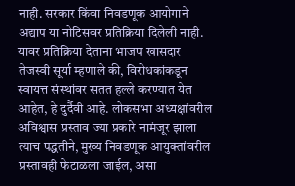नाही. सरकार किंवा निवडणूक आयोगाने अद्याप या नोटिसवर प्रतिक्रिया दिलेली नाही. यावर प्रतिक्रिया देताना भाजप खासदार तेजस्वी सूर्या म्हणाले की, विरोधकांकडून स्वायत्त संस्थांवर सतत हल्ले करण्यात येत आहेत, हे दुर्दैवी आहे. लोकसभा अध्यक्षांवरील अविश्वास प्रस्ताव ज्या प्रकारे नामंजूर झाला त्याच पद्धतीने, मुख्य निवडणूक आयुक्तांवरील प्रस्तावही फेटाळला जाईल, असा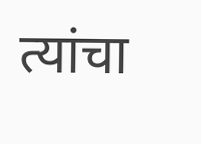त्यांचा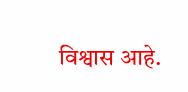विश्वास आहे.